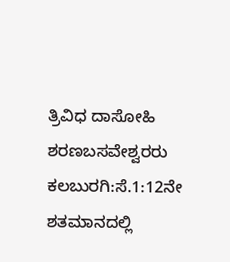ತ್ರಿವಿಧ ದಾಸೋಹಿ ಶರಣಬಸವೇಶ್ವರರು
ಕಲಬುರಗಿ:ಸೆ.1:12ನೇ ಶತಮಾನದಲ್ಲಿ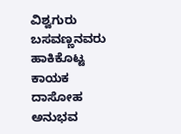ವಿಶ್ವಗುರು ಬಸವಣ್ಣನವರು ಹಾಕಿಕೊಟ್ಟ ಕಾಯಕ ದಾಸೋಹ ಅನುಭವ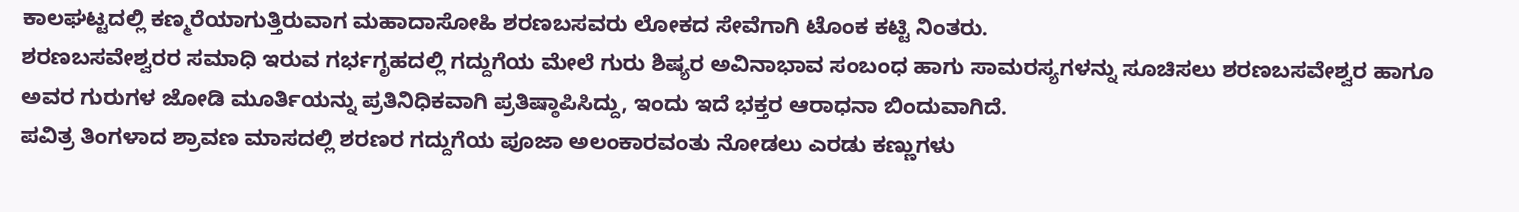ಕಾಲಘಟ್ಟದಲ್ಲಿ ಕಣ್ಮರೆಯಾಗುತ್ತಿರುವಾಗ ಮಹಾದಾಸೋಹಿ ಶರಣಬಸವರು ಲೋಕದ ಸೇವೆಗಾಗಿ ಟೊಂಕ ಕಟ್ಟಿ ನಿಂತರು.
ಶರಣಬಸವೇಶ್ವರರ ಸಮಾಧಿ ಇರುವ ಗರ್ಭಗೃಹದಲ್ಲಿ ಗದ್ದುಗೆಯ ಮೇಲೆ ಗುರು ಶಿಷ್ಯರ ಅವಿನಾಭಾವ ಸಂಬಂಧ ಹಾಗು ಸಾಮರಸ್ಯಗಳನ್ನು ಸೂಚಿಸಲು ಶರಣಬಸವೇಶ್ವರ ಹಾಗೂ ಅವರ ಗುರುಗಳ ಜೋಡಿ ಮೂರ್ತಿಯನ್ನು ಪ್ರತಿನಿಧಿಕವಾಗಿ ಪ್ರತಿಷ್ಠಾಪಿಸಿದ್ದು, ಇಂದು ಇದೆ ಭಕ್ತರ ಆರಾಧನಾ ಬಿಂದುವಾಗಿದೆ.
ಪವಿತ್ರ ತಿಂಗಳಾದ ಶ್ರಾವಣ ಮಾಸದಲ್ಲಿ ಶರಣರ ಗದ್ದುಗೆಯ ಪೂಜಾ ಅಲಂಕಾರವಂತು ನೋಡಲು ಎರಡು ಕಣ್ಣುಗಳು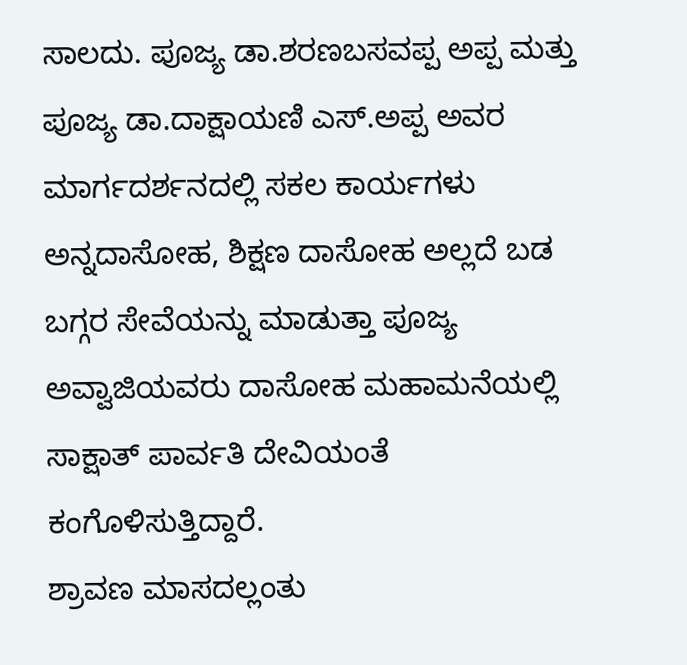ಸಾಲದು. ಪೂಜ್ಯ ಡಾ.ಶರಣಬಸವಪ್ಪ ಅಪ್ಪ ಮತ್ತು ಪೂಜ್ಯ ಡಾ.ದಾಕ್ಷಾಯಣಿ ಎಸ್.ಅಪ್ಪ ಅವರ ಮಾರ್ಗದರ್ಶನದಲ್ಲಿ ಸಕಲ ಕಾರ್ಯಗಳು ಅನ್ನದಾಸೋಹ, ಶಿಕ್ಷಣ ದಾಸೋಹ ಅಲ್ಲದೆ ಬಡ ಬಗ್ಗರ ಸೇವೆಯನ್ನು ಮಾಡುತ್ತಾ ಪೂಜ್ಯ ಅವ್ವಾಜಿಯವರು ದಾಸೋಹ ಮಹಾಮನೆಯಲ್ಲಿ ಸಾಕ್ಷಾತ್ ಪಾರ್ವತಿ ದೇವಿಯಂತೆ ಕಂಗೊಳಿಸುತ್ತಿದ್ದಾರೆ.
ಶ್ರಾವಣ ಮಾಸದಲ್ಲಂತು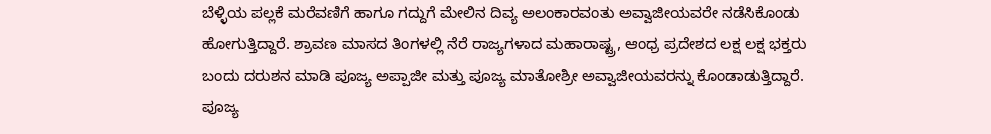ಬೆಳ್ಳಿಯ ಪಲ್ಲಕೆ ಮರೆವಣಿಗೆ ಹಾಗೂ ಗದ್ದುಗೆ ಮೇಲಿನ ದಿವ್ಯ ಅಲಂಕಾರವಂತು ಅವ್ವಾಜೀಯವರೇ ನಡೆಸಿಕೊಂಡು ಹೋಗುತ್ತಿದ್ದಾರೆ. ಶ್ರಾವಣ ಮಾಸದ ತಿಂಗಳಲ್ಲಿ ನೆರೆ ರಾಜ್ಯಗಳಾದ ಮಹಾರಾಷ್ಟ್ರ, ಆಂಧ್ರ ಪ್ರದೇಶದ ಲಕ್ಷ ಲಕ್ಷ ಭಕ್ತರು ಬಂದು ದರುಶನ ಮಾಡಿ ಪೂಜ್ಯ ಅಪ್ಪಾಜೀ ಮತ್ತು ಪೂಜ್ಯ ಮಾತೋಶ್ರೀ ಅವ್ವಾಜೀಯವರನ್ನು ಕೊಂಡಾಡುತ್ತಿದ್ದಾರೆ.
ಪೂಜ್ಯ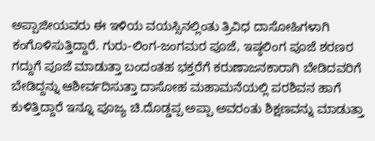ಅಪ್ಪಾಜೀಯವರು ಈ ಇಳಿಯ ವಯಸ್ಸಿನಲ್ಲಿಂತು ತ್ರಿವಿಧ ದಾಸೋಹಿಗಳಾಗಿ ಕಂಗೊಳಿಸುತ್ತಿದ್ದಾರೆ. ಗುರು-ಲಿಂಗ-ಜಂಗಮರ ಪೂಜೆ, ಇಷ್ಠಲಿಂಗ ಪೂಜೆ ಶರಣರ ಗದ್ದುಗೆ ಪೂಜೆ ಮಾಡುತ್ತಾ ಬಂದಂತಹ ಭಕ್ತರೆಗೆ ಕರುಣಾಜನಕಾರಾಗಿ ಬೇಡಿದವರಿಗೆ ಬೇಡಿದ್ದನ್ನು ಆಶೀರ್ವದಿಸುತ್ತಾ ದಾಸೋಹ ಮಹಾಮನೆಯಲ್ಲಿ ಪರಶಿವನ ಹಾಗೆ ಕುಳಿತ್ತಿದ್ದಾರೆ ಇನ್ನೂ ಪೂಜ್ಯ ಚಿ.ದೊಡ್ಡಪ್ಪ ಅಪ್ಪಾ ಅವರಂತು ಶಿಕ್ಷಣವನ್ನು ಮಾಡುತ್ತಾ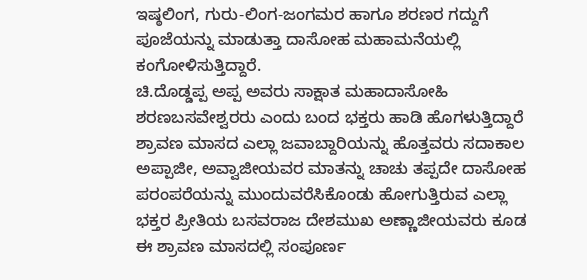ಇಷ್ಠಲಿಂಗ, ಗುರು-ಲಿಂಗ-ಜಂಗಮರ ಹಾಗೂ ಶರಣರ ಗದ್ದುಗೆ ಪೂಜೆಯನ್ನು ಮಾಡುತ್ತಾ ದಾಸೋಹ ಮಹಾಮನೆಯಲ್ಲಿ ಕಂಗೋಳಿಸುತ್ತಿದ್ದಾರೆ.
ಚಿ.ದೊಡ್ಡಪ್ಪ ಅಪ್ಪ ಅವರು ಸಾಕ್ಷಾತ ಮಹಾದಾಸೋಹಿ ಶರಣಬಸವೇಶ್ವರರು ಎಂದು ಬಂದ ಭಕ್ತರು ಹಾಡಿ ಹೊಗಳುತ್ತಿದ್ದಾರೆ ಶ್ರಾವಣ ಮಾಸದ ಎಲ್ಲಾ ಜವಾಬ್ದಾರಿಯನ್ನು ಹೊತ್ತವರು ಸದಾಕಾಲ ಅಪ್ಪಾಜೀ, ಅವ್ವಾಜೀಯವರ ಮಾತನ್ನು ಚಾಚು ತಪ್ಪದೇ ದಾಸೋಹ ಪರಂಪರೆಯನ್ನು ಮುಂದುವರೆಸಿಕೊಂಡು ಹೋಗುತ್ತಿರುವ ಎಲ್ಲಾ ಭಕ್ತರ ಪ್ರೀತಿಯ ಬಸವರಾಜ ದೇಶಮುಖ ಅಣ್ಣಾಜೀಯವರು ಕೂಡ ಈ ಶ್ರಾವಣ ಮಾಸದಲ್ಲಿ ಸಂಪೂರ್ಣ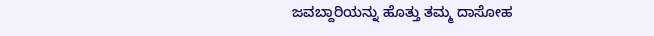ಜವಬ್ದಾರಿಯನ್ನು ಹೊತ್ತು ತಮ್ಮ ದಾಸೋಹ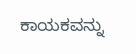ಕಾಯಕವನ್ನು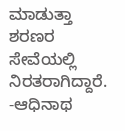ಮಾಡುತ್ತಾ ಶರಣರ ಸೇವೆಯಲ್ಲಿ ನಿರತರಾಗಿದ್ದಾರೆ.
-ಆಧಿನಾಥ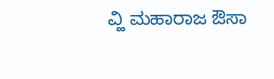ವ್ಹಿ ಮಹಾರಾಜ ಔಸಾ